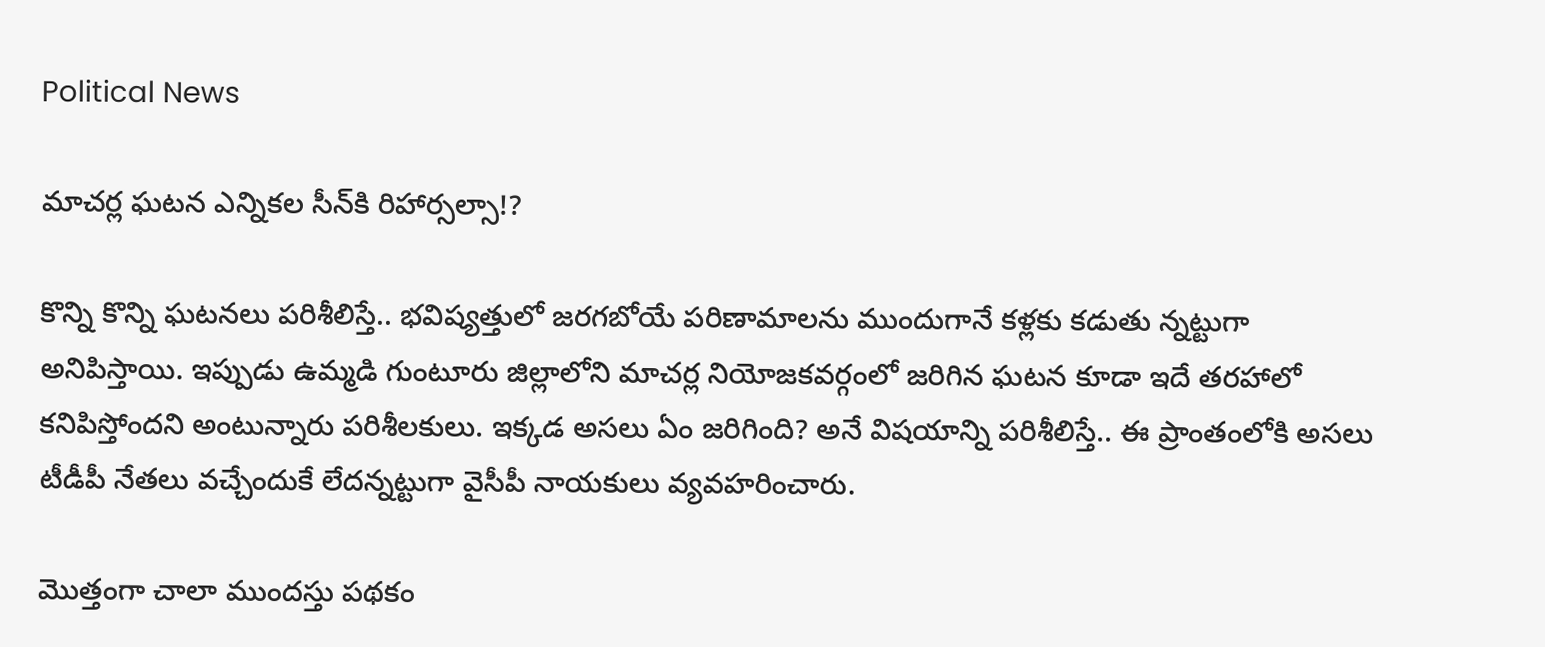Political News

మాచ‌ర్ల ఘ‌ట‌న ఎన్నిక‌ల సీన్‌కి రిహార్స‌ల్సా!?

కొన్ని కొన్ని ఘ‌ట‌న‌లు ప‌రిశీలిస్తే.. భ‌విష్య‌త్తులో జ‌ర‌గ‌బోయే ప‌రిణామాల‌ను ముందుగానే క‌ళ్ల‌కు క‌డుతు న్నట్టుగా అనిపిస్తాయి. ఇప్పుడు ఉమ్మ‌డి గుంటూరు జిల్లాలోని మాచ‌ర్ల నియోజ‌క‌వ‌ర్గంలో జ‌రిగిన ఘ‌ట‌న కూడా ఇదే త‌ర‌హాలో క‌నిపిస్తోంద‌ని అంటున్నారు ప‌రిశీల‌కులు. ఇక్క‌డ అస‌లు ఏం జ‌రిగింది? అనే విష‌యాన్ని ప‌రిశీలిస్తే.. ఈ ప్రాంతంలోకి అస‌లు టీడీపీ నేత‌లు వ‌చ్చేందుకే లేద‌న్న‌ట్టుగా వైసీపీ నాయ‌కులు వ్య‌వ‌హ‌రించారు.

మొత్తంగా చాలా ముందస్తు పథకం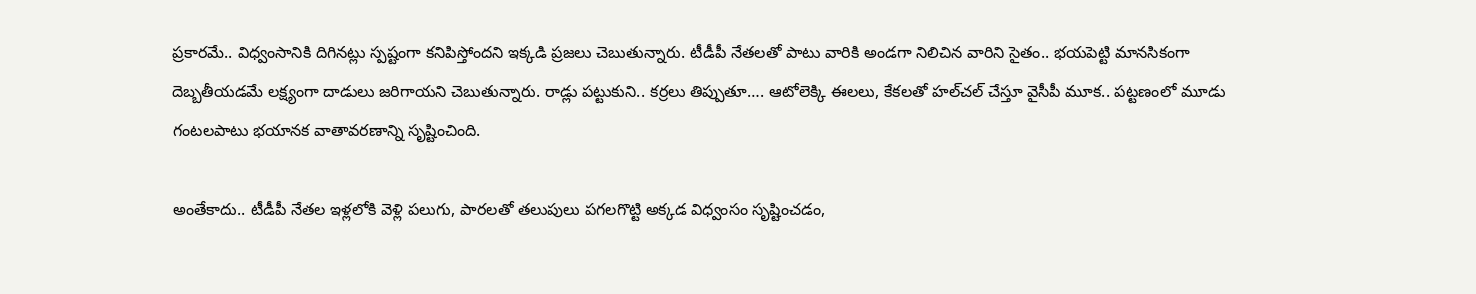ప్రకారమే.. విధ్వంసానికి దిగినట్లు స్పష్టంగా క‌నిపిస్తోంద‌ని ఇక్క‌డి ప్ర‌జ‌లు చెబుతున్నారు. టీడీపీ నేతలతో పాటు వారికి అండగా నిలిచిన వారిని సైతం.. భయపెట్టి మాన‌సికంగా దెబ్బతీయడమే లక్ష్యంగా దాడులు జ‌రిగాయ‌ని చెబుతున్నారు. రాడ్లు ప‌ట్టుకుని.. క‌ర్ర‌లు తిప్పుతూ…. ఆటోలెక్కి ఈలలు, కేకలతో హల్‌చల్‌ చేస్తూ వైసీపీ మూక‌.. పట్టణంలో మూడు గంటలపాటు భయానక వాతావరణాన్ని సృష్టించింది.

అంతేకాదు.. టీడీపీ నేత‌ల ఇళ్లలోకి వెళ్లి పలుగు, పారలతో తలుపులు పగలగొట్టి అక్కడ విధ్వంసం సృష్టించ‌డం,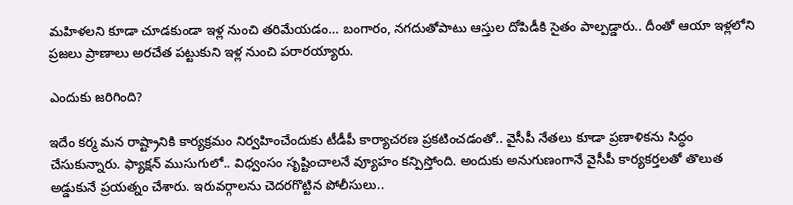మహిళలని కూడా చూడకుండా ఇళ్ల నుంచి తరిమేయ‌డం… బంగారం, నగదుతోపాటు ఆస్తుల దోపిడీకి సైతం పాల్పడ్డారు.. దీంతో ఆయా ఇళ్ల‌లోని ప్ర‌జ‌లు ప్రాణాలు అరచేత పట్టుకుని ఇళ్ల నుంచి ప‌రార‌య్యారు.

ఎందుకు జ‌రిగింది?

ఇదేం కర్మ మన రాష్ట్రానికి కార్యక్రమం నిర్వహించేందుకు టీడీపీ కార్యాచరణ ప్రకటించడంతో.. వైసీపీ నేతలు కూడా ప్రణాళికను సిద్ధం చేసుకున్నారు. ఫ్యాక్షన్‌ ముసుగులో.. విధ్వంసం సృష్టించాలనే వ్యూహం కన్పిస్తోంది. అందుకు అనుగుణంగానే వైసీపీ కార్యకర్తలతో తొలుత అడ్డుకునే ప్రయత్నం చేశారు. ఇరువర్గాలను చెదరగొట్టిన పోలీసులు..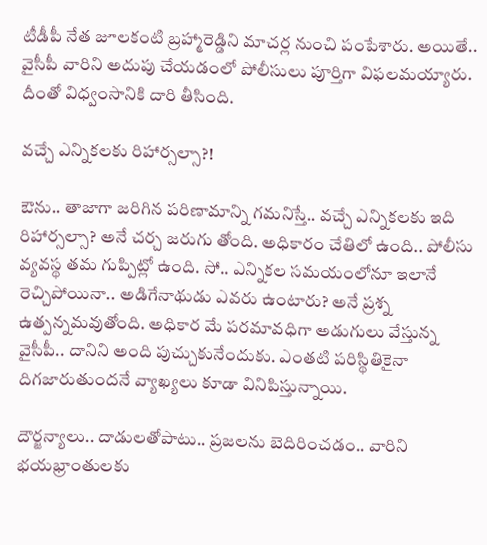టీడీపీ నేత‌ జూలకంటి బ్రహ్మారెడ్డిని మాచర్ల నుంచి పంపేశారు. అయితే.. వైసీపీ వారిని అదుపు చేయ‌డంలో పోలీసులు పూర్తిగా విఫ‌ల‌మ‌య్యారు. దీంతో విధ్వంసానికి దారి తీసింది.

వ‌చ్చే ఎన్నిక‌ల‌కు రిహార్స‌ల్సా?!

ఔను.. తాజాగా జ‌రిగిన ప‌రిణామాన్ని గ‌మ‌నిస్తే.. వ‌చ్చే ఎన్నిక‌ల‌కు ఇది రిహార్స‌ల్సా? అనే చ‌ర్చ జ‌రుగు తోంది. అధికారం చేతిలో ఉంది.. పోలీసు వ్య‌వ‌స్థ త‌మ గుప్పిట్లో ఉంది. సో.. ఎన్నికల స‌మ‌యంలోనూ ఇలానే రెచ్చిపోయినా.. అడిగేనాథుడు ఎవ‌రు ఉంటారు? అనే ప్ర‌శ్న ఉత్ప‌న్న‌మ‌వుతోంది. అధికార మే ప‌ర‌మావ‌ధిగా అడుగులు వేస్తున్న వైసీపీ.. దానిని అంది పుచ్చుకునేందుకు. ఎంత‌టి ప‌రిస్థితికైనా దిగ‌జారుతుంద‌నే వ్యాఖ్య‌లు కూడా వినిపిస్తున్నాయి.

దౌర్జ‌న్యాలు.. దాడుల‌తోపాటు.. ప్ర‌జ‌ల‌ను బెదిరించ‌డం.. వారిని భ‌య‌భ్రాంతుల‌కు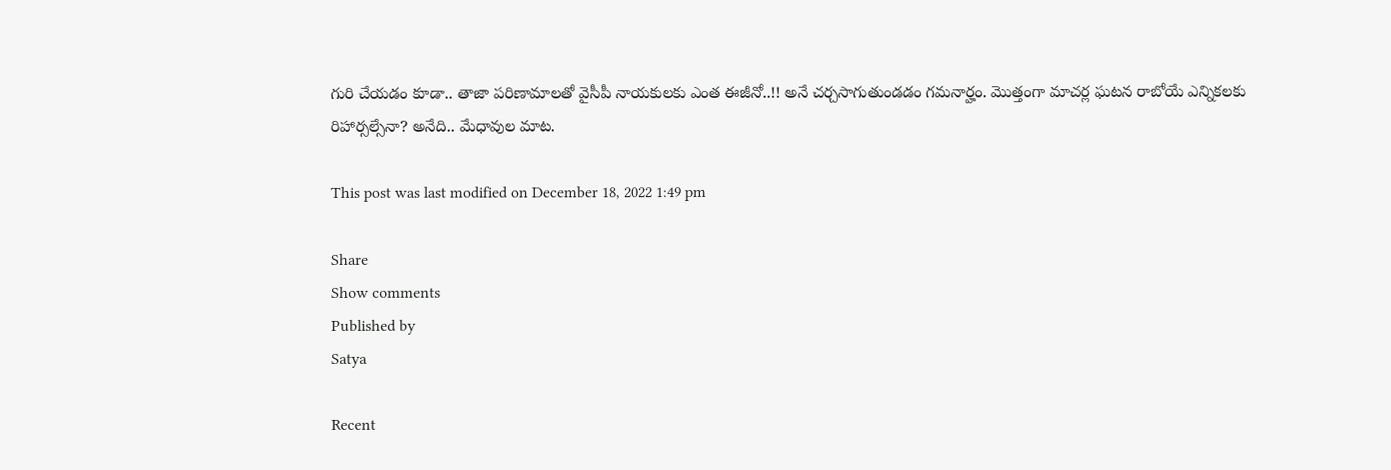గురి చేయ‌డం కూడా.. తాజా ప‌రిణామాల‌తో వైసీపీ నాయ‌కుల‌కు ఎంత ఈజీనో..!! అనే చ‌ర్చ‌సాగుతుండ‌డం గ‌మ‌నార్హం. మొత్తంగా మాచ‌ర్ల ఘ‌ట‌న రాబోయే ఎన్నిక‌ల‌కు రిహార్స‌ల్సేనా? అనేది.. మేధావుల మాట‌.

This post was last modified on December 18, 2022 1:49 pm

Share
Show comments
Published by
Satya

Recent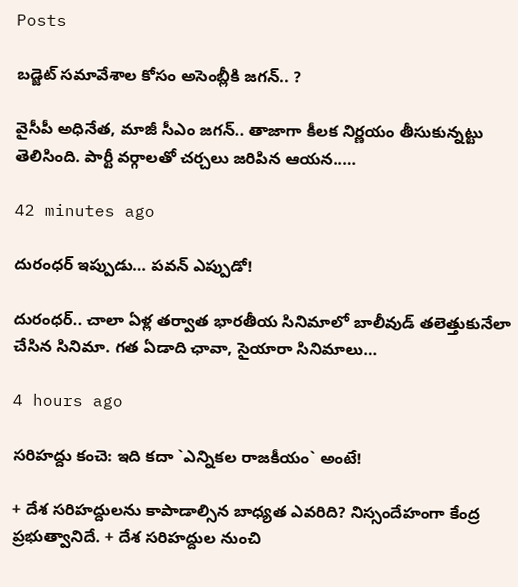Posts

బ‌డ్జెట్ స‌మావేశాల‌ కోసం అసెంబ్లీకి జ‌గ‌న్‌.. ?

వైసీపీ అధినేత‌, మాజీ సీఎం జ‌గ‌న్‌.. తాజాగా కీల‌క నిర్ణ‌యం తీసుకున్న‌ట్టు తెలిసింది. పార్టీ వ‌ర్గాలతో చ‌ర్చ‌లు జ‌రిపిన ఆయ‌న‌..…

42 minutes ago

దురంధ‌ర్ ఇప్పుడు… పవన్ ఎప్పుడో!

దురంధ‌ర్‌.. చాలా ఏళ్ల త‌ర్వాత భార‌తీయ సినిమాలో బాలీవుడ్ త‌లెత్తుకునేలా చేసిన సినిమా. గ‌త ఏడాది ఛావా, సైయారా సినిమాలు…

4 hours ago

స‌రిహ‌ద్దు కంచె: ఇది క‌దా `ఎన్నిక‌ల‌ రాజ‌కీయం` అంటే!

+ దేశ స‌రిహ‌ద్దులను కాపాడాల్సిన బాధ్య‌త ఎవ‌రిది? నిస్సందేహంగా కేంద్ర ప్ర‌భుత్వానిదే. + దేశ స‌రిహ‌ద్దుల నుంచి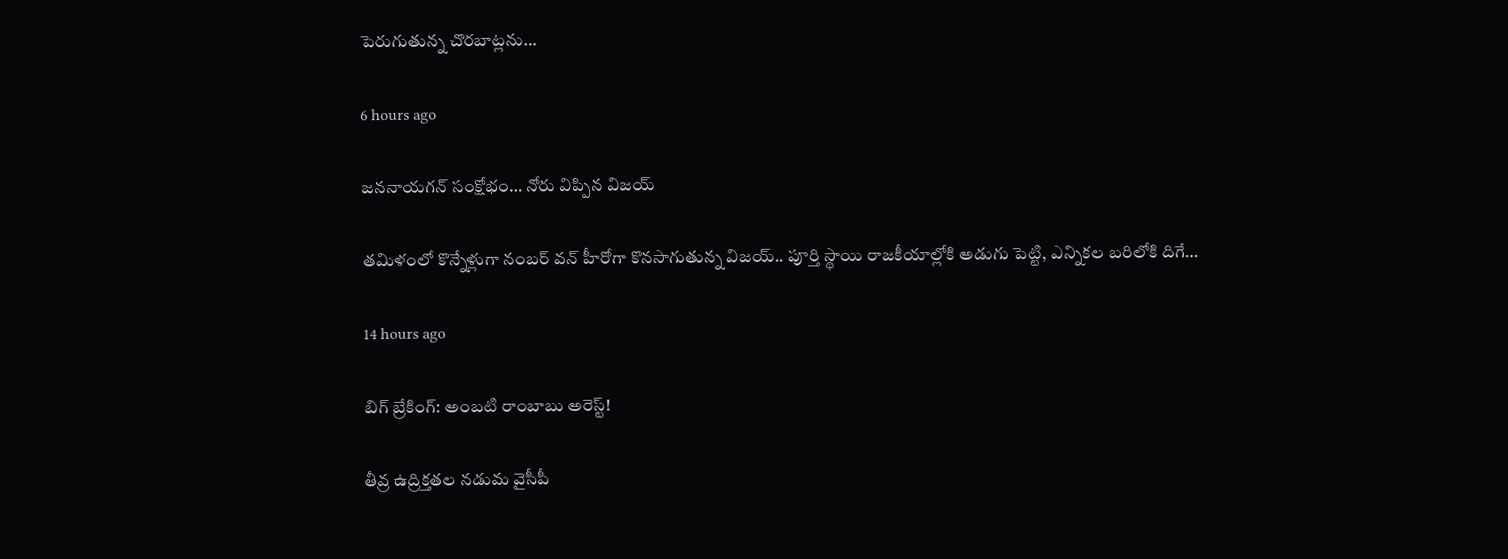పెరుగుతున్న చొర‌బాట్ల‌ను…

6 hours ago

జ‌న‌నాయ‌గ‌న్ సంక్షోభం… నోరు విప్పిన విజ‌య్

త‌మిళంలో కొన్నేళ్లుగా నంబ‌ర్ వ‌న్ హీరోగా కొన‌సాగుతున్న విజ‌య్.. పూర్తి స్థాయి రాజ‌కీయాల్లోకి అడుగు పెట్టి, ఎన్నిక‌ల బ‌రిలోకి దిగే…

14 hours ago

బిగ్ బ్రేకింగ్: అంబటి రాంబాబు అరెస్ట్!

తీవ్ర ఉద్రిక్తతల నడుమ వైసీపీ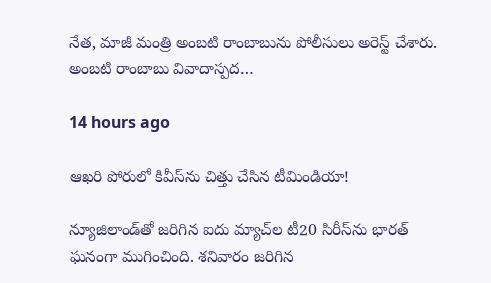నేత, మాజీ మంత్రి అంబటి రాంబాబును పోలీసులు అరెస్ట్ చేశారు. అంబటి రాంబాబు వివాదాస్పద…

14 hours ago

ఆఖరి పోరులో కివీస్‌ను చిత్తు చేసిన టీమిండియా!

న్యూజిలాండ్‌తో జరిగిన ఐదు మ్యాచ్‌ల టీ20 సిరీస్‌ను భారత్ ఘనంగా ముగించింది. శనివారం జరిగిన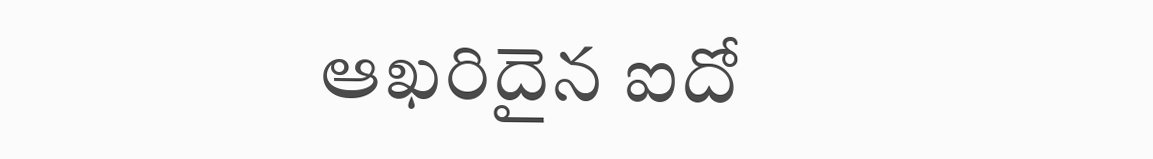ఆఖరిదైన ఐదో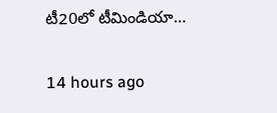టీ20లో టీమిండియా…

14 hours ago